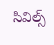సివిల్స్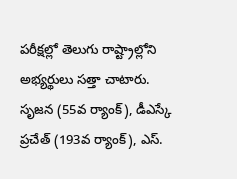పరీక్షల్లో తెలుగు రాష్ట్రాల్లోని అభ్యర్థులు సత్తా చాటారు. సృజన (55వ ర్యాంక్), డీఎస్కే ప్రచేత్ (193వ ర్యాంక్), ఎస్.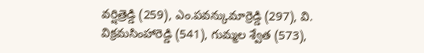వర్షిత్రెడ్డి (259), ఎం.పవన్కుమార్రెడ్డి (297), వి. విక్రమసింహారెడ్డి (541), గుమ్మల శ్వేత (573),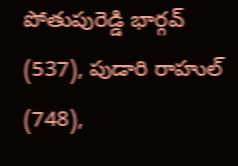పోతుపురెడ్డి భార్గవ్ (537), పుడారి రాహుల్ (748),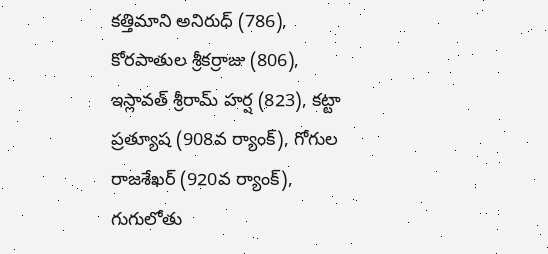కత్తిమాని అనిరుధ్ (786), కోరపాతుల శ్రీకర్రాజు (806), ఇస్లావత్ శ్రీరామ్ హర్ష (823), కట్టా ప్రత్యూష (908వ ర్యాంక్), గోగుల రాజశేఖర్ (920వ ర్యాంక్), గుగులోతు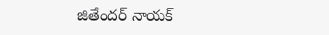జితేందర్ నాయక్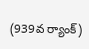(939వ ర్యాంక్)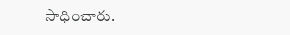సాధించారు.